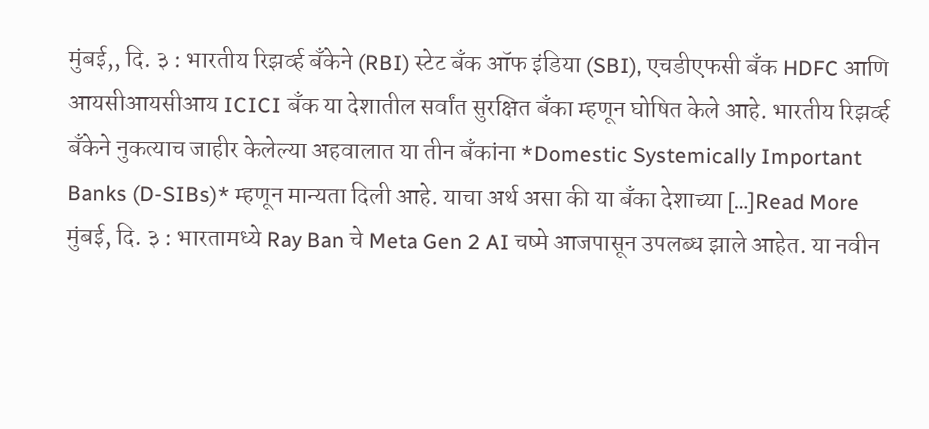मुंबई,, दि. ३ : भारतीय रिझर्व्ह बँकेने (RBI) स्टेट बँक ऑफ इंडिया (SBI), एचडीएफसी बँक HDFC आणि आयसीआयसीआय ICICI बँक या देशातील सर्वांत सुरक्षित बँका म्हणून घोषित केले आहे. भारतीय रिझर्व्ह बँकेने नुकत्याच जाहीर केलेल्या अहवालात या तीन बँकांना *Domestic Systemically Important Banks (D-SIBs)* म्हणून मान्यता दिली आहे. याचा अर्थ असा की या बँका देशाच्या […]Read More
मुंबई, दि. ३ : भारतामध्ये Ray Ban चे Meta Gen 2 AI चष्मे आजपासून उपलब्ध झाले आहेत. या नवीन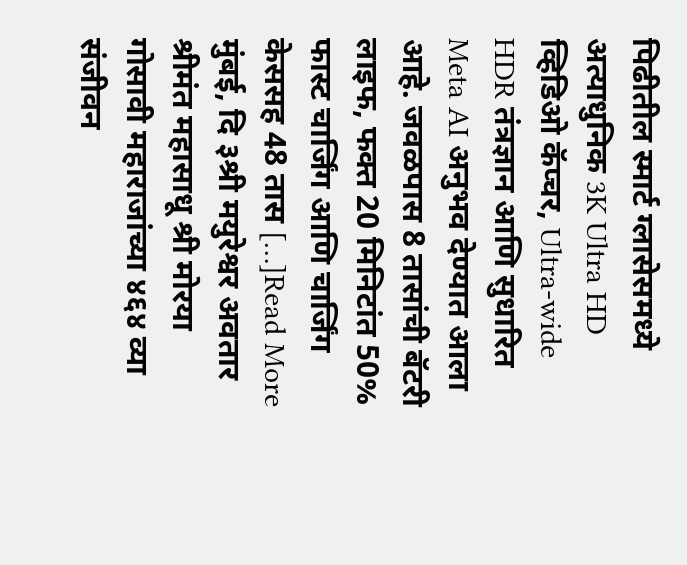पिढीतील स्मार्ट ग्लासेसमध्ये अत्याधुनिक 3K Ultra HD व्हिडिओ कॅप्चर, Ultra-wide HDR तंत्रज्ञान आणि सुधारित Meta AI अनुभव देण्यात आला आहे. जवळपास 8 तासांची बॅटरी लाइफ, फक्त 20 मिनिटांत 50% फास्ट चार्जिंग आणि चार्जिंग केससह 48 तास […]Read More
मुंबई, दि ३श्री मयुरेश्वर अवतार श्रीमंत महासाधू श्री मोरया गोसावी महाराजांच्या ४६४ व्या संजीवन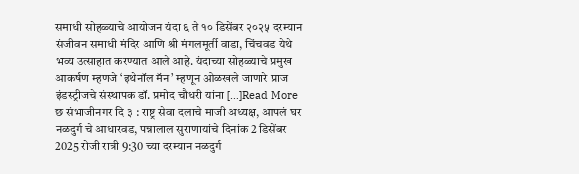समाधी सोहळ्याचे आयोजन यंदा ६ ते १० डिसेंबर २०२५ दरम्यान संजीवन समाधी मंदिर आणि श्री मंगलमूर्ती वाडा, चिंचवड येथे भव्य उत्साहात करण्यात आले आहे. यंदाच्या सोहळ्याचे प्रमुख आकर्षण म्हणजे ‘इथेनॉल मॅन’ म्हणून ओळखले जाणारे प्राज इंडस्ट्रीजचे संस्थापक डॉ. प्रमोद चौधरी यांना […]Read More
छ संभाजीनगर दि ३ : राष्ट्र सेवा दलाचे माजी अध्यक्ष, आपलं घर नळदुर्ग चे आधारवड, पन्नालाल सुराणायांचे दिनांक 2 डिसेंबर 2025 रोजी रात्री 9:30 च्या दरम्यान नळदुर्ग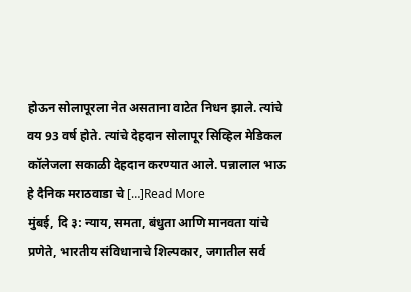होऊन सोलापूरला नेत असताना वाटेत निधन झाले. त्यांचे वय 93 वर्ष होते. त्यांचे देहदान सोलापूर सिव्हिल मेडिकल कॉलेजला सकाळी देहदान करण्यात आले. पन्नालाल भाऊ हे दैनिक मराठवाडा चे […]Read More
मुंबई, दि ३: न्याय, समता, बंधुता आणि मानवता यांचे प्रणेते, भारतीय संविधानाचे शिल्पकार, जगातील सर्व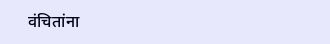वंचितांना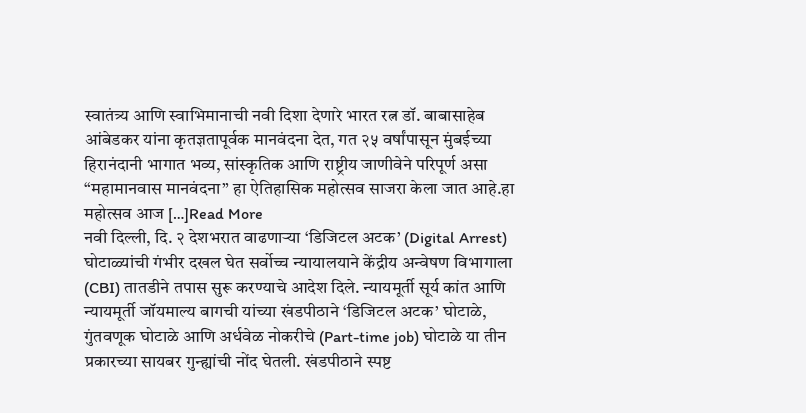स्वातंत्र्य आणि स्वाभिमानाची नवी दिशा देणारे भारत रत्न डॉ. बाबासाहेब आंबेडकर यांना कृतज्ञतापूर्वक मानवंदना देत, गत २५ वर्षांपासून मुंबईच्या हिरानंदानी भागात भव्य, सांस्कृतिक आणि राष्ट्रीय जाणीवेने परिपूर्ण असा “महामानवास मानवंदना” हा ऐतिहासिक महोत्सव साजरा केला जात आहे.हा महोत्सव आज […]Read More
नवी दिल्ली, दि. २ देशभरात वाढणाऱ्या ‘डिजिटल अटक’ (Digital Arrest) घोटाळ्यांची गंभीर दखल घेत सर्वोच्च न्यायालयाने केंद्रीय अन्वेषण विभागाला (CBI) तातडीने तपास सुरू करण्याचे आदेश दिले. न्यायमूर्ती सूर्य कांत आणि न्यायमूर्ती जॉयमाल्य बागची यांच्या खंडपीठाने ‘डिजिटल अटक’ घोटाळे, गुंतवणूक घोटाळे आणि अर्धवेळ नोकरीचे (Part-time job) घोटाळे या तीन प्रकारच्या सायबर गुन्ह्यांची नोंद घेतली. खंडपीठाने स्पष्ट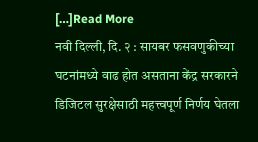[…]Read More
नवी दिल्ली, दि. २ : सायबर फसवणुकीच्या घटनांमध्ये वाढ होत असताना केंद्र सरकारने डिजिटल सुरक्षेसाठी महत्त्वपूर्ण निर्णय घेतला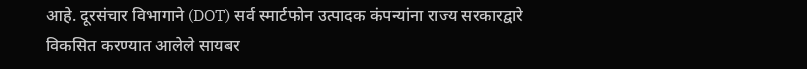आहे. दूरसंचार विभागाने (DOT) सर्व स्मार्टफोन उत्पादक कंपन्यांना राज्य सरकारद्वारे विकसित करण्यात आलेले सायबर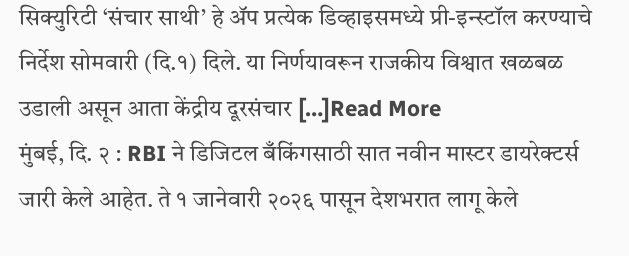सिक्युरिटी ‘संचार साथी’ हे ॲप प्रत्येक डिव्हाइसमध्ये प्री-इन्स्टॉल करण्याचे निर्देश सोमवारी (दि.१) दिले. या निर्णयावरून राजकीय विश्वात खळबळ उडाली असून आता केंद्रीय दूरसंचार […]Read More
मुंबई, दि. २ : RBI ने डिजिटल बँकिंगसाठी सात नवीन मास्टर डायरेक्टर्स जारी केले आहेत. ते १ जानेवारी २०२६ पासून देशभरात लागू केले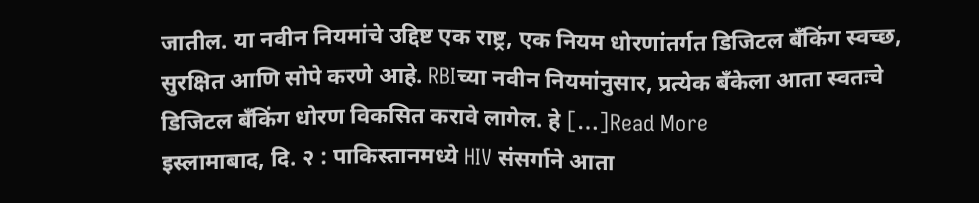जातील. या नवीन नियमांचे उद्दिष्ट एक राष्ट्र, एक नियम धोरणांतर्गत डिजिटल बँकिंग स्वच्छ, सुरक्षित आणि सोपे करणे आहे. RBIच्या नवीन नियमांनुसार, प्रत्येक बँकेला आता स्वतःचे डिजिटल बँकिंग धोरण विकसित करावे लागेल. हे […]Read More
इस्लामाबाद, दि. २ : पाकिस्तानमध्ये HIV संसर्गाने आता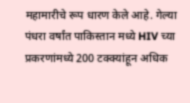महामारीचे रूप धारण केले आहे. गेल्या पंधरा वर्षांत पाकिस्तान मध्ये HIV च्या प्रकरणांमध्ये 200 टक्क्यांहून अधिक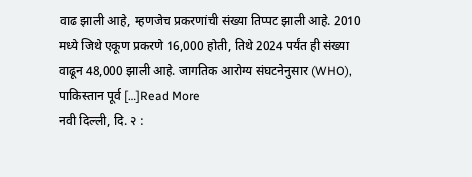वाढ झाली आहे, म्हणजेच प्रकरणांची संख्या तिप्पट झाली आहे. 2010 मध्ये जिथे एकूण प्रकरणे 16,000 होती, तिथे 2024 पर्यंत ही संख्या वाढून 48,000 झाली आहे. जागतिक आरोग्य संघटनेनुसार (WHO), पाकिस्तान पूर्व […]Read More
नवी दिल्ली, दि. २ :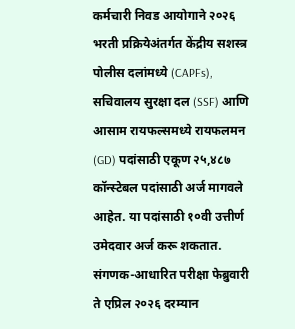कर्मचारी निवड आयोगाने २०२६ भरती प्रक्रियेअंतर्गत केंद्रीय सशस्त्र पोलीस दलांमध्ये (CAPFs), सचिवालय सुरक्षा दल (SSF) आणि आसाम रायफल्समध्ये रायफलमन (GD) पदांसाठी एकूण २५,४८७ कॉन्स्टेबल पदांसाठी अर्ज मागवले आहेत. या पदांसाठी १०वी उत्तीर्ण उमेदवार अर्ज करू शकतात. संगणक-आधारित परीक्षा फेब्रुवारी ते एप्रिल २०२६ दरम्यान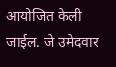आयोजित केली जाईल. जे उमेदवार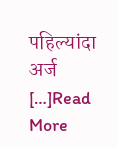पहिल्यांदा अर्ज […]Read More